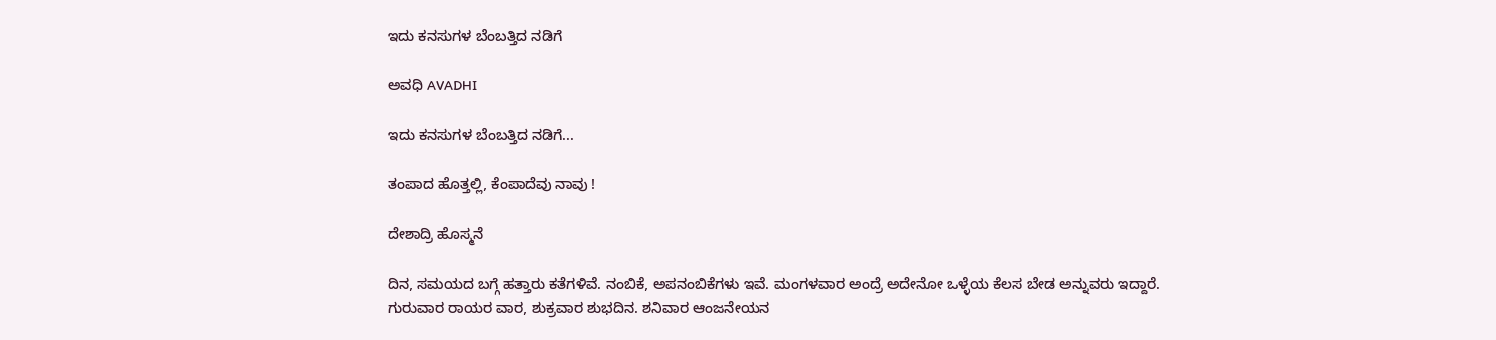ಇದು ಕನಸುಗಳ ಬೆಂಬತ್ತಿದ ನಡಿಗೆ‍

ಅವಧಿ AVADHI

ಇದು ಕನಸುಗಳ ಬೆಂಬತ್ತಿದ ನಡಿಗೆ...

ತಂಪಾದ ಹೊತ್ತಲ್ಲಿ, ಕೆಂಪಾದೆವು ನಾವು !

ದೇಶಾದ್ರಿ ಹೊಸ್ಮನೆ

ದಿನ, ಸಮಯದ ಬಗ್ಗೆ ಹತ್ತಾರು ಕತೆಗಳಿವೆ. ನಂಬಿಕೆ, ಅಪನಂಬಿಕೆಗಳು ಇವೆ. ಮಂಗಳವಾರ ಅಂದ್ರೆ ಅದೇನೋ ಒಳ್ಳೆಯ ಕೆಲಸ ಬೇಡ ಅನ್ನುವರು ಇದ್ದಾರೆ. ಗುರುವಾರ ರಾಯರ ವಾರ, ಶುಕ್ರವಾರ ಶುಭದಿನ. ಶನಿವಾರ ಆಂಜನೇಯನ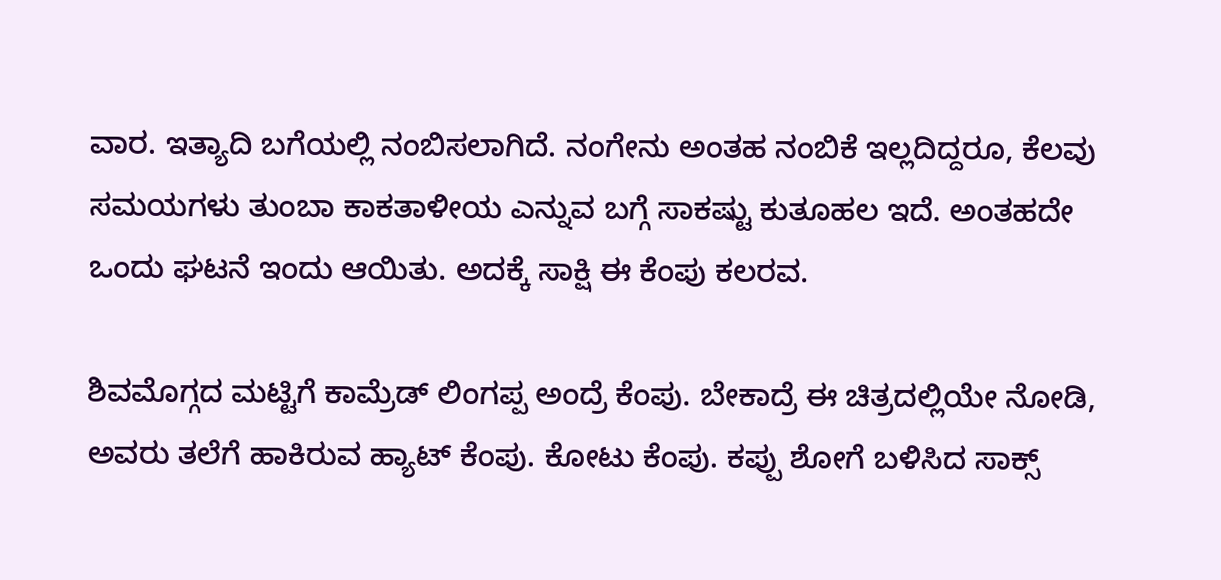ವಾರ. ಇತ್ಯಾದಿ ಬಗೆಯಲ್ಲಿ ನಂಬಿಸಲಾಗಿದೆ. ನಂಗೇನು ಅಂತಹ ನಂಬಿಕೆ ಇಲ್ಲದಿದ್ದರೂ, ಕೆಲವು ಸಮಯಗಳು ತುಂಬಾ ಕಾಕತಾಳೀಯ ಎನ್ನುವ ಬಗ್ಗೆ ಸಾಕಷ್ಟು ಕುತೂಹಲ ಇದೆ. ಅಂತಹದೇ ಒಂದು ಘಟನೆ ಇಂದು ಆಯಿತು. ಅದಕ್ಕೆ ಸಾಕ್ಷಿ ಈ ಕೆಂಪು ಕಲರವ.

ಶಿವಮೊಗ್ಗದ ಮಟ್ಟಿಗೆ ಕಾಮ್ರೆಡ್‌ ಲಿಂಗಪ್ಪ ಅಂದ್ರೆ ಕೆಂಪು. ಬೇಕಾದ್ರೆ ಈ ಚಿತ್ರದಲ್ಲಿಯೇ ನೋಡಿ, ಅವರು ತಲೆಗೆ ಹಾಕಿರುವ ಹ್ಯಾಟ್‌ ಕೆಂಪು. ಕೋಟು ಕೆಂಪು. ಕಪ್ಪು ಶೋಗೆ ಬಳಿಸಿದ ಸಾಕ್ಸ್‌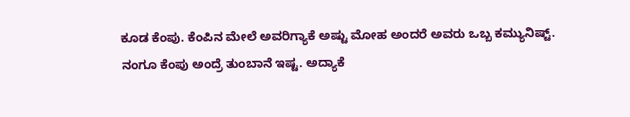ಕೂಡ ಕೆಂಪು. ಕೆಂಪಿನ ಮೇಲೆ ಅವರಿಗ್ಯಾಕೆ ಅಷ್ಟು ಮೋಹ ಅಂದರೆ ಅವರು ಒಬ್ಬ ಕಮ್ಯುನಿಷ್ಟ್. ನಂಗೂ ಕೆಂಪು ಅಂದ್ರೆ ತುಂಬಾನೆ ಇಷ್ಟ. ಅದ್ಯಾಕೆ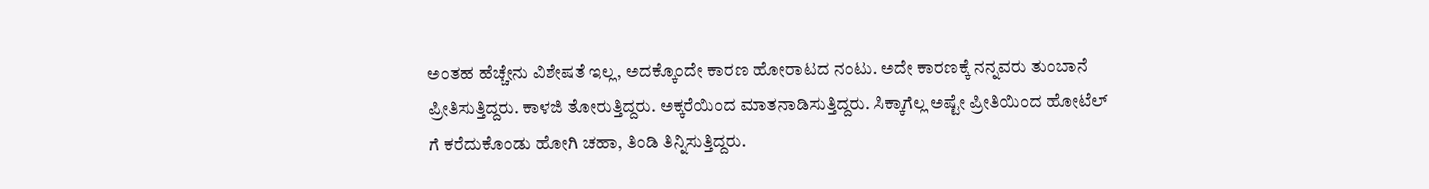ಅಂತಹ ಹೆಚ್ಚೇನು ವಿಶೇಷತೆ ಇಲ್ಲ, ಅದಕ್ಕೊಂದೇ ಕಾರಣ ಹೋರಾಟದ ನಂಟು. ಅದೇ ಕಾರಣಕ್ಕೆ ನನ್ನವರು ತುಂಬಾನೆ ಪ್ರೀತಿಸುತ್ತಿದ್ದರು. ಕಾಳಜಿ ತೋರುತ್ತಿದ್ದರು. ಅಕ್ಕರೆಯಿಂದ ಮಾತನಾಡಿಸುತ್ತಿದ್ದರು. ಸಿಕ್ಕಾಗೆಲ್ಲ ಅಷ್ಟೇ ಪ್ರೀತಿಯಿಂದ ಹೋಟೆಲ್‌ ಗೆ ಕರೆದುಕೊಂಡು ಹೋಗಿ ಚಹಾ, ತಿಂಡಿ ತಿನ್ನಿಸುತ್ತಿದ್ದರು.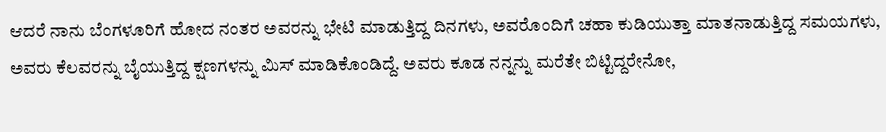ಆದರೆ ನಾನು ಬೆಂಗಳೂರಿಗೆ ಹೋದ ನಂತರ ಅವರನ್ನು ಭೇಟಿ ಮಾಡುತ್ತಿದ್ದ ದಿನಗಳು, ಅವರೊಂದಿಗೆ ಚಹಾ ಕುಡಿಯುತ್ತಾ ಮಾತನಾಡುತ್ತಿದ್ದ ಸಮಯಗಳು, ಅವರು ಕೆಲವರನ್ನು ಬೈಯುತ್ತಿದ್ದ ಕ್ಷಣಗಳನ್ನು ಮಿಸ್‌ ಮಾಡಿಕೊಂಡಿದ್ದೆ. ಅವರು ಕೂಡ ನನ್ನನ್ನು ಮರೆತೇ ಬಿಟ್ಟಿದ್ದರೇನೋ,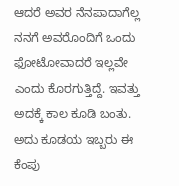ಆದರೆ ಅವರ ನೆನಪಾದಾಗೆಲ್ಲ ನನಗೆ ಅವರೊಂದಿಗೆ ಒಂದು ಫೋಟೋವಾದರೆ ಇಲ್ಲವೇ ಎಂದು ಕೊರಗುತ್ತಿದ್ದೆ. ಇವತ್ತು ಅದಕ್ಕೆ ಕಾಲ ಕೂಡಿ ಬಂತು. ಅದು ಕೂಡಯ ಇಬ್ಬರು ಈ ಕೆಂಪು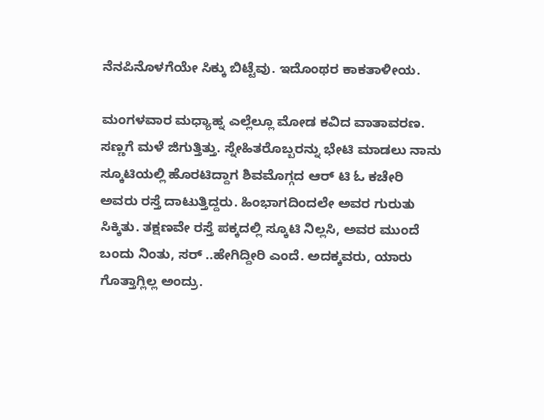ನೆನಪಿನೊಳಗೆಯೇ ಸಿಕ್ಕು ಬಿಟ್ಟೆವು. ಇದೊಂಥರ ಕಾಕತಾಳೀಯ.

ಮಂಗಳವಾರ ಮಧ್ಯಾಹ್ನ ಎಲ್ಲೆಲ್ಲೂ ಮೋಡ ಕವಿದ ವಾತಾವರಣ. ಸಣ್ಣಗೆ ಮಳೆ ಜಿಗುತ್ತಿತ್ತು. ಸ್ನೇಹಿತರೊಬ್ಬರನ್ನು ಭೇಟಿ ಮಾಡಲು ನಾನು ಸ್ಕೂಟಿಯಲ್ಲಿ ಹೊರಟಿದ್ದಾಗ ಶಿವಮೊಗ್ಗದ ಆರ್‌ ಟಿ ಓ ಕಚೇರಿ ಅವರು ರಸ್ತೆ ದಾಟುತ್ತಿದ್ದರು. ಹಿಂಭಾಗದಿಂದಲೇ ಅವರ ಗುರುತು ಸಿಕ್ಕಿತು. ತಕ್ಷಣವೇ ರಸ್ತೆ ಪಕ್ಕದಲ್ಲಿ ಸ್ಕೂಟಿ ನಿಲ್ಲಸಿ, ಅವರ ಮುಂದೆ ಬಂದು ನಿಂತು, ಸರ್‌ ..ಹೇಗಿದ್ದೀರಿ ಎಂದೆ. ಅದಕ್ಕವರು, ಯಾರು ಗೊತ್ತಾಗ್ಲಿಲ್ಲ ಅಂದ್ರು.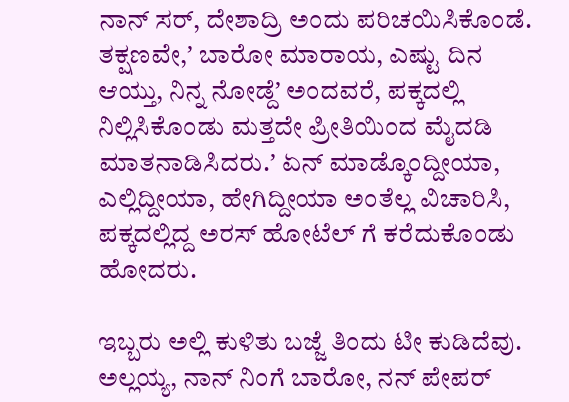ನಾನ್‌ ಸರ್‌, ದೇಶಾದ್ರಿ ಅಂದು ಪರಿಚಯಿಸಿಕೊಂಡೆ. ತಕ್ಷಣವೇ,ʼ ಬಾರೋ ಮಾರಾಯ, ಎಷ್ಟು ದಿನ ಆಯ್ತು, ನಿನ್ನ ನೋಡ್ದೆʼ ಅಂದವರೆ, ಪಕ್ಕದಲ್ಲಿ ನಿಲ್ಲಿಸಿಕೊಂಡು ಮತ್ತದೇ ಪ್ರೀತಿಯಿಂದ ಮೈದಡಿ ಮಾತನಾಡಿಸಿದರು.ʼ ಏನ್‌ ಮಾಡ್ಕೊಂದ್ದೀಯಾ, ಎಲ್ಲಿದ್ದೀಯಾ, ಹೇಗಿದ್ದೀಯಾ ಅಂತೆಲ್ಲ ವಿಚಾರಿಸಿ, ಪಕ್ಕದಲ್ಲಿದ್ದ ಅರಸ್‌ ಹೋಟೆಲ್‌ ಗೆ ಕರೆದುಕೊಂಡು ಹೋದರು.

ಇಬ್ಬರು ಅಲ್ಲಿ ಕುಳಿತು ಬಜ್ಜೆ ತಿಂದು ಟೀ ಕುಡಿದೆವು. ಅಲ್ಲಯ್ಯ, ನಾನ್‌ ನಿಂಗೆ ಬಾರೋ, ನನ್‌ ಪೇಪರ್‌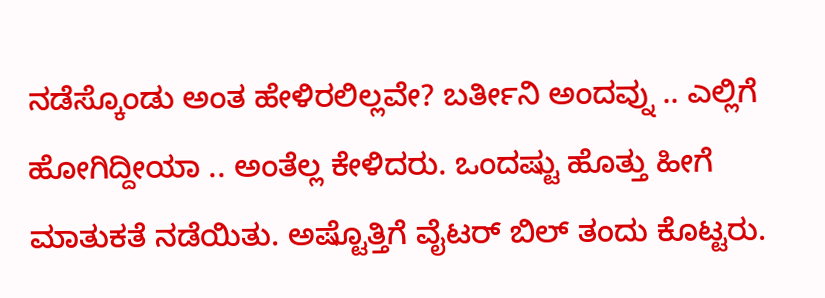ನಡೆಸ್ಕೊಂಡು ಅಂತ ಹೇಳಿರಲಿಲ್ಲವೇ? ಬರ್ತೀನಿ ಅಂದವ್ನು .. ಎಲ್ಲಿಗೆ ಹೋಗಿದ್ದೀಯಾ .. ಅಂತೆಲ್ಲ ಕೇಳಿದರು. ಒಂದಷ್ಟು ಹೊತ್ತು ಹೀಗೆ ಮಾತುಕತೆ ನಡೆಯಿತು. ಅಷ್ಟೊತ್ತಿಗೆ ವೈಟರ್‌ ಬಿಲ್‌ ತಂದು ಕೊಟ್ಟರು.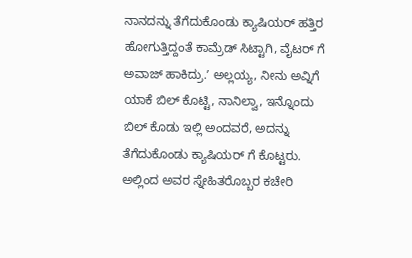ನಾನದನ್ನು ತೆಗೆದುಕೊಂಡು ಕ್ಯಾಷಿಯರ್ ಹತ್ತಿರ ಹೋಗುತ್ತಿದ್ದಂತೆ ಕಾಮ್ರೆಡ್‌ ಸಿಟ್ಟಾಗಿ, ವೈಟರ್‌ ಗೆ ಅವಾಜ್‌ ಹಾಕಿದ್ರು.ʼ ಅಲ್ಲಯ್ಯ, ನೀನು ಅವ್ನಿಗೆ ಯಾಕೆ ಬಿಲ್‌ ಕೊಟ್ಟಿ, ನಾನಿಲ್ವಾ, ಇನ್ನೊಂದು ಬಿಲ್‌ ಕೊಡು ಇಲ್ಲಿ ಅಂದವರೆ, ಅದನ್ನು ತೆಗೆದುಕೊಂಡು ಕ್ಯಾಷಿಯರ್‌ ಗೆ ಕೊಟ್ಟರು. ಅಲ್ಲಿಂದ ಅವರ ಸ್ನೇಹಿತರೊಬ್ಬರ ಕಚೇರಿ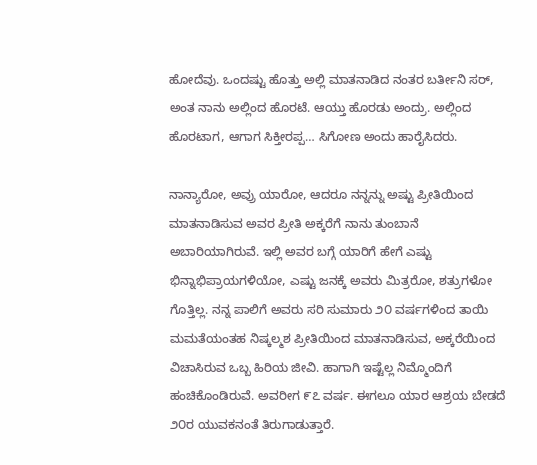ಹೋದೆವು. ಒಂದಷ್ಟು ಹೊತ್ತು ಅಲ್ಲಿ ಮಾತನಾಡಿದ ನಂತರ ಬರ್ತೀನಿ ಸರ್‌, ಅಂತ ನಾನು ಅಲ್ಲಿಂದ ಹೊರಟೆ. ಆಯ್ತು ಹೊರಡು ಅಂದ್ರು. ಅಲ್ಲಿಂದ ಹೊರಟಾಗ, ಆಗಾಗ ಸಿಕ್ತೀರಪ್ಪ… ಸಿಗೋಣ ಅಂದು ಹಾರೈಸಿದರು.

ನಾನ್ಯಾರೋ, ಅವ್ರು ಯಾರೋ, ಆದರೂ ನನ್ನನ್ನು ಅಷ್ಟು ಪ್ರೀತಿಯಿಂದ ಮಾತನಾಡಿಸುವ ಅವರ ಪ್ರೀತಿ ಅಕ್ಕರೆಗೆ ನಾನು ತುಂಬಾನೆ ಅಬಾರಿಯಾಗಿರುವೆ. ಇಲ್ಲಿ ಅವರ ಬಗ್ಗೆ ಯಾರಿಗೆ ಹೇಗೆ ಎಷ್ಟು ಭಿನ್ನಾಭಿಪ್ರಾಯಗಳಿಯೋ, ಎಷ್ಟು ಜನಕ್ಕೆ ಅವರು ಮಿತ್ರರೋ, ಶತ್ರುಗಳೋ ಗೊತ್ತಿಲ್ಲ. ನನ್ನ ಪಾಲಿಗೆ ಅವರು ಸರಿ ಸುಮಾರು ೨೦ ವರ್ಷಗಳಿಂದ ತಾಯಿ ಮಮತೆಯಂತಹ ನಿಷ್ಕಲ್ಮಶ ಪ್ರೀತಿಯಿಂದ ಮಾತನಾಡಿಸುವ, ಅಕ್ಕರೆಯಿಂದ ವಿಚಾಸಿರುವ ಒಬ್ಬ ಹಿರಿಯ ಜೀವಿ. ಹಾಗಾಗಿ ಇಷ್ಟೆಲ್ಲ ನಿಮ್ಮೊಂದಿಗೆ ಹಂಚಿಕೊಂಡಿರುವೆ. ಅವರೀಗ ೯೭ ವರ್ಷ. ಈಗಲೂ ಯಾರ ಆಶ್ರಯ ಬೇಡದೆ ೨೦ರ ಯುವಕನಂತೆ ತಿರುಗಾಡುತ್ತಾರೆ.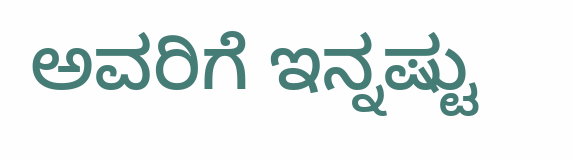ಅವರಿಗೆ ಇನ್ನಷ್ಟು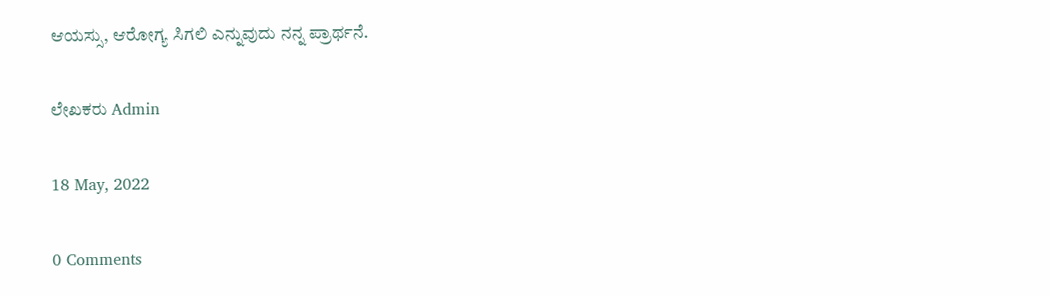ಆಯಸ್ಸು, ಆರೋಗ್ಯ ಸಿಗಲಿ ಎನ್ನುವುದು ನನ್ನ ಪ್ರಾರ್ಥನೆ.

ಲೇಖಕರು Admin

18 May, 2022

0 Comments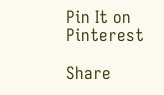Pin It on Pinterest

Share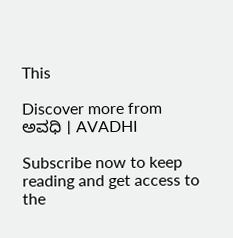This

Discover more from ಅವಧಿ । AVADHI

Subscribe now to keep reading and get access to the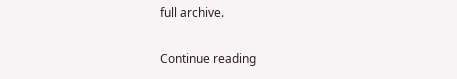full archive.

Continue reading